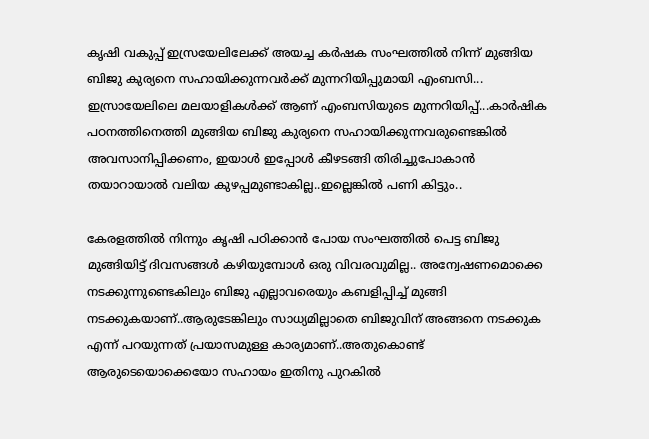കൃഷി വകുപ്പ് ഇസ്രയേലിലേക്ക് അയച്ച കർഷക സംഘത്തിൽ നിന്ന് മുങ്ങിയ ബിജു കുര്യനെ സഹായിക്കുന്നവർക്ക് മുന്നറിയിപ്പുമായി എംബസി... ഇസ്രായേലിലെ മലയാളികൾക്ക് ആണ് എംബസിയുടെ മുന്നറിയിപ്പ്...കാർഷിക പഠനത്തിനെത്തി മുങ്ങിയ ബിജു കുര്യനെ സഹായിക്കുന്നവരുണ്ടെങ്കിൽ അവസാനിപ്പിക്കണം, ഇയാൾ ഇപ്പോൾ കീഴടങ്ങി തിരിച്ചുപോകാൻ തയാറായാൽ വലിയ കുഴപ്പമുണ്ടാകില്ല..ഇല്ലെങ്കിൽ പണി കിട്ടും..

കേരളത്തിൽ നിന്നും കൃഷി പഠിക്കാൻ പോയ സംഘത്തിൽ പെട്ട ബിജു മുങ്ങിയിട്ട് ദിവസങ്ങൾ കഴിയുമ്പോൾ ഒരു വിവരവുമില്ല.. അന്വേഷണമൊക്കെ നടക്കുന്നുണ്ടെകിലും ബിജു എല്ലാവരെയും കബളിപ്പിച്ച് മുങ്ങി നടക്കുകയാണ്..ആരുടേങ്കിലും സാധ്യമില്ലാതെ ബിജുവിന് അങ്ങനെ നടക്കുക എന്ന് പറയുന്നത് പ്രയാസമുള്ള കാര്യമാണ്..അതുകൊണ്ട് ആരുടെയൊക്കെയോ സഹായം ഇതിനു പുറകിൽ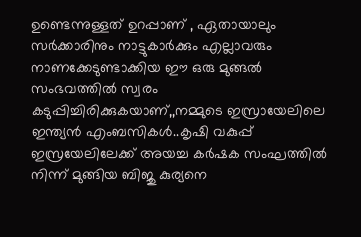ഉണ്ടെന്നുള്ളത് ഉറപ്പാണ് , ഏതായാലും സർക്കാരിനും നാട്ടുകാർക്കും എല്ലാവരും നാണക്കേടുണ്ടാക്കിയ ഈ ഒരു മുങ്ങൽ സംഭവത്തിൽ സ്വരം കടുപ്പിച്ചിരിക്കുകയാണ്,,നമ്മുടെ ഇസ്രായേലിലെ ഇന്ത്യൻ എംബസികൾ..കൃഷി വകുപ്പ് ഇസ്രയേലിലേക്ക് അയച്ച കർഷക സംഘത്തിൽ നിന്ന് മുങ്ങിയ ബിജു കുര്യനെ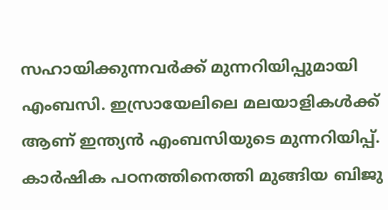സഹായിക്കുന്നവർക്ക് മുന്നറിയിപ്പുമായി എംബസി. ഇസ്രായേലിലെ മലയാളികൾക്ക് ആണ് ഇന്ത്യൻ എംബസിയുടെ മുന്നറിയിപ്പ്. കാർഷിക പഠനത്തിനെത്തി മുങ്ങിയ ബിജു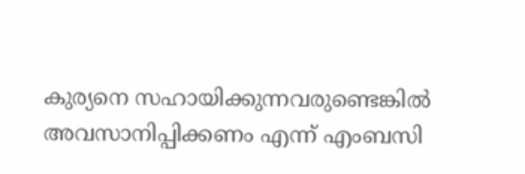കുര്യനെ സഹായിക്കുന്നവരുണ്ടെങ്കിൽ അവസാനിപ്പിക്കണം എന്ന് എംബസി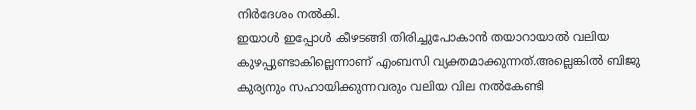നിർദേശം നൽകി.
ഇയാൾ ഇപ്പോൾ കീഴടങ്ങി തിരിച്ചുപോകാൻ തയാറായാൽ വലിയ കുഴപ്പുണ്ടാകില്ലെന്നാണ് എംബസി വ്യക്തമാക്കുന്നത്.അല്ലെങ്കിൽ ബിജു കുര്യനും സഹായിക്കുന്നവരും വലിയ വില നൽകേണ്ടി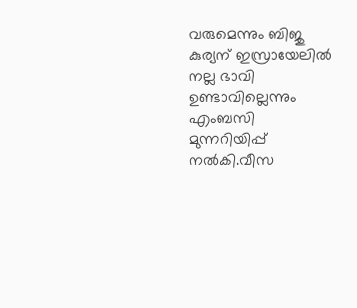വരുമെന്നും ബിജു കുര്യന് ഇസ്രായേലിൽ നല്ല ഭാവി ഉണ്ടാവില്ലെന്നും എംബസി മുന്നറിയിപ്പ് നൽകി.വീസ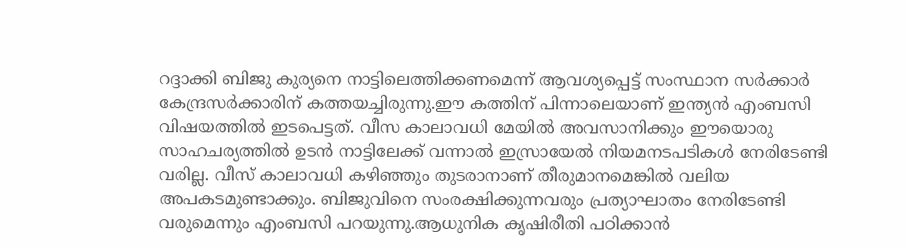റദ്ദാക്കി ബിജു കുര്യനെ നാട്ടിലെത്തിക്കണമെന്ന് ആവശ്യപ്പെട്ട് സംസ്ഥാന സർക്കാർ കേന്ദ്രസർക്കാരിന് കത്തയച്ചിരുന്നു.ഈ കത്തിന് പിന്നാലെയാണ് ഇന്ത്യൻ എംബസി വിഷയത്തിൽ ഇടപെട്ടത്. വീസ കാലാവധി മേയിൽ അവസാനിക്കും ഈയൊരു സാഹചര്യത്തിൽ ഉടൻ നാട്ടിലേക്ക് വന്നാൽ ഇസ്രായേൽ നിയമനടപടികൾ നേരിടേണ്ടി വരില്ല. വീസ് കാലാവധി കഴിഞ്ഞും തുടരാനാണ് തീരുമാനമെങ്കിൽ വലിയ അപകടമുണ്ടാക്കും. ബിജുവിനെ സംരക്ഷിക്കുന്നവരും പ്രത്യാഘാതം നേരിടേണ്ടി വരുമെന്നും എംബസി പറയുന്നു.ആധുനിക കൃഷിരീതി പഠിക്കാൻ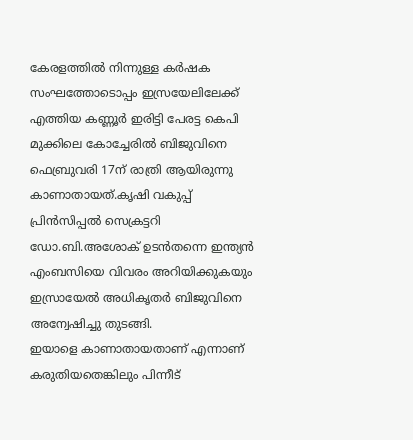കേരളത്തിൽ നിന്നുള്ള കർഷക സംഘത്തോടൊപ്പം ഇസ്രയേലിലേക്ക് എത്തിയ കണ്ണൂർ ഇരിട്ടി പേരട്ട കെപി മുക്കിലെ കോച്ചേരിൽ ബിജുവിനെ ഫെബ്രുവരി 17ന് രാത്രി ആയിരുന്നു കാണാതായത്.കൃഷി വകുപ്പ് പ്രിൻസിപ്പൽ സെക്രട്ടറി ഡോ.ബി.അശോക് ഉടൻതന്നെ ഇന്ത്യൻ എംബസിയെ വിവരം അറിയിക്കുകയും ഇസ്രായേൽ അധികൃതർ ബിജുവിനെ അന്വേഷിച്ചു തുടങ്ങി.
ഇയാളെ കാണാതായതാണ് എന്നാണ് കരുതിയതെങ്കിലും പിന്നീട്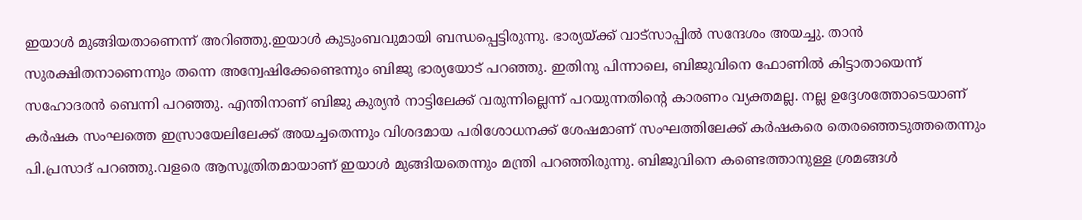ഇയാൾ മുങ്ങിയതാണെന്ന് അറിഞ്ഞു.ഇയാൾ കുടുംബവുമായി ബന്ധപ്പെട്ടിരുന്നു. ഭാര്യയ്ക്ക് വാട്സാപ്പിൽ സന്ദേശം അയച്ചു. താൻ സുരക്ഷിതനാണെന്നും തന്നെ അന്വേഷിക്കേണ്ടെന്നും ബിജു ഭാര്യയോട് പറഞ്ഞു. ഇതിനു പിന്നാലെ, ബിജുവിനെ ഫോണിൽ കിട്ടാതായെന്ന് സഹോദരൻ ബെന്നി പറഞ്ഞു. എന്തിനാണ് ബിജു കുര്യൻ നാട്ടിലേക്ക് വരുന്നില്ലെന്ന് പറയുന്നതിന്റെ കാരണം വ്യക്തമല്ല. നല്ല ഉദ്ദേശത്തോടെയാണ് കർഷക സംഘത്തെ ഇസ്രായേലിലേക്ക് അയച്ചതെന്നും വിശദമായ പരിശോധനക്ക് ശേഷമാണ് സംഘത്തിലേക്ക് കർഷകരെ തെരഞ്ഞെടുത്തതെന്നും പി.പ്രസാദ് പറഞ്ഞു.വളരെ ആസൂത്രിതമായാണ് ഇയാൾ മുങ്ങിയതെന്നും മന്ത്രി പറഞ്ഞിരുന്നു. ബിജുവിനെ കണ്ടെത്താനുള്ള ശ്രമങ്ങൾ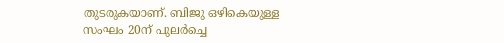തുടരുകയാണ്. ബിജു ഒഴികെയുള്ള സംഘം 20ന് പുലർച്ചെ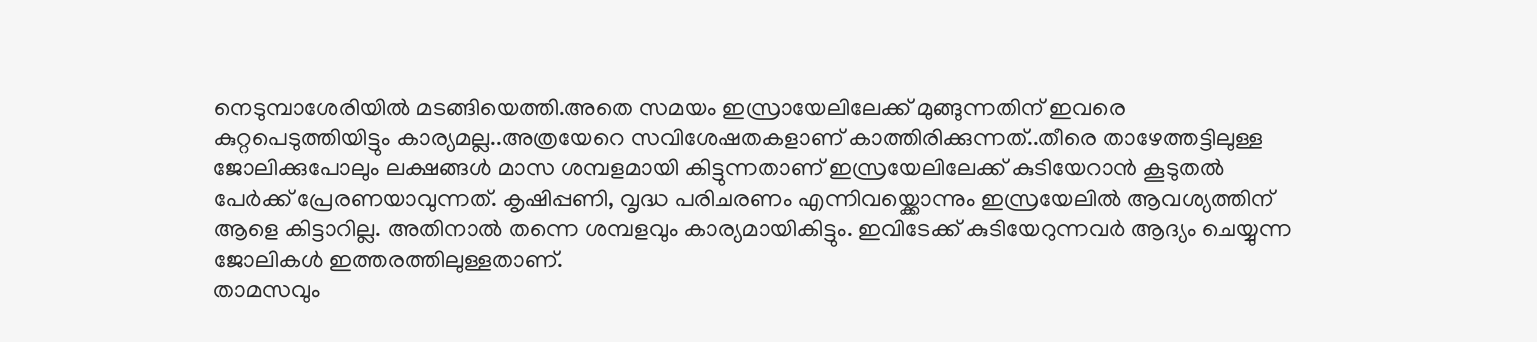നെടുമ്പാശേരിയിൽ മടങ്ങിയെത്തി.അതെ സമയം ഇസ്രായേലിലേക്ക് മുങ്ങുന്നതിന് ഇവരെ കുറ്റപെടുത്തിയിട്ടും കാര്യമല്ല..അത്രയേറെ സവിശേഷതകളാണ് കാത്തിരിക്കുന്നത്..തീരെ താഴേത്തട്ടിലുള്ള ജോലിക്കുപോലും ലക്ഷങ്ങൾ മാസ ശമ്പളമായി കിട്ടുന്നതാണ് ഇസ്രയേലിലേക്ക് കുടിയേറാൻ കൂടുതൽ പേർക്ക് പ്രേരണയാവുന്നത്. കൃഷിപ്പണി, വൃദ്ധ പരിചരണം എന്നിവയ്ക്കൊന്നും ഇസ്രയേലിൽ ആവശ്യത്തിന് ആളെ കിട്ടാറില്ല. അതിനാൽ തന്നെ ശമ്പളവും കാര്യമായികിട്ടും. ഇവിടേക്ക് കുടിയേറുന്നവർ ആദ്യം ചെയ്യുന്ന ജോലികൾ ഇത്തരത്തിലുള്ളതാണ്.
താമസവും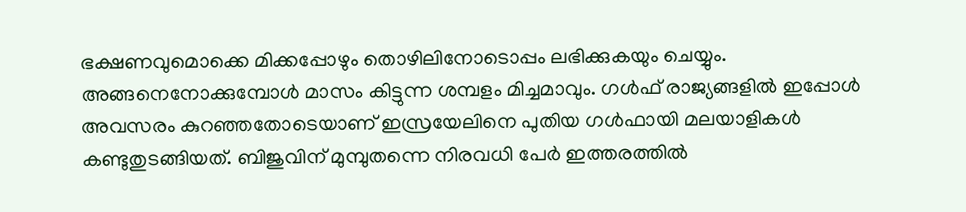ഭക്ഷണവുമൊക്കെ മിക്കപ്പോഴും തൊഴിലിനോടൊപ്പം ലഭിക്കുകയും ചെയ്യും. അങ്ങനെനോക്കുമ്പോൾ മാസം കിട്ടുന്ന ശമ്പളം മിച്ചമാവും. ഗൾഫ് രാജ്യങ്ങളിൽ ഇപ്പോൾ അവസരം കുറഞ്ഞതോടെയാണ് ഇസ്രയേലിനെ പുതിയ ഗൾഫായി മലയാളികൾ കണ്ടുതുടങ്ങിയത്. ബിജുവിന് മുമ്പുതന്നെ നിരവധി പേർ ഇത്തരത്തിൽ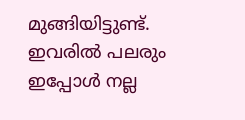മുങ്ങിയിട്ടുണ്ട്. ഇവരിൽ പലരും ഇപ്പോൾ നല്ല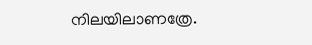നിലയിലാണത്രേ.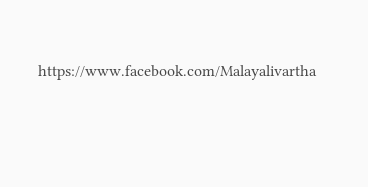https://www.facebook.com/Malayalivartha